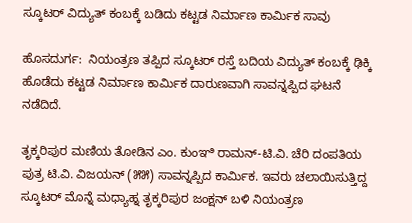ಸ್ಕೂಟರ್ ವಿದ್ಯುತ್ ಕಂಬಕ್ಕೆ ಬಡಿದು ಕಟ್ಟಡ ನಿರ್ಮಾಣ ಕಾರ್ಮಿಕ ಸಾವು

ಹೊಸದುರ್ಗ:  ನಿಯಂತ್ರಣ ತಪ್ಪಿದ ಸ್ಕೂಟರ್ ರಸ್ತೆ ಬದಿಯ ವಿದ್ಯುತ್ ಕಂಬಕ್ಕೆ ಢಿಕ್ಕಿ ಹೊಡೆದು ಕಟ್ಟಡ ನಿರ್ಮಾಣ ಕಾರ್ಮಿಕ ದಾರುಣವಾಗಿ ಸಾವನ್ನಪ್ಪಿದ ಘಟನೆ ನಡೆದಿದೆ.

ತೃಕ್ಕರಿಪುರ ಮಣಿಯ ತೋಡಿನ ಎಂ. ಕುಂಞಿ ರಾಮನ್-ಟಿ.ವಿ. ಚೆರಿ ದಂಪತಿಯ ಪುತ್ರ ಟಿ.ವಿ. ವಿಜಯನ್ (೫೫) ಸಾವನ್ನಪ್ಪಿದ ಕಾರ್ಮಿಕ. ಇವರು ಚಲಾಯಿಸುತ್ತಿದ್ದ ಸ್ಕೂಟರ್ ಮೊನ್ನೆ ಮಧ್ಯಾಹ್ನ ತೃಕ್ಕರಿಪುರ ಜಂಕ್ಷನ್ ಬಳಿ ನಿಯಂತ್ರಣ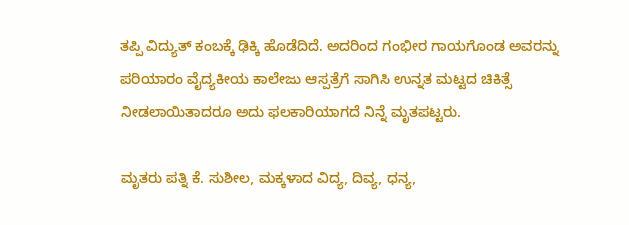ತಪ್ಪಿ ವಿದ್ಯುತ್ ಕಂಬಕ್ಕೆ ಢಿಕ್ಕಿ ಹೊಡೆದಿದೆ. ಅದರಿಂದ ಗಂಭೀರ ಗಾಯಗೊಂಡ ಅವರನ್ನು ಪರಿಯಾರಂ ವೈದ್ಯಕೀಯ ಕಾಲೇಜು ಆಸ್ಪತ್ರೆಗೆ ಸಾಗಿಸಿ ಉನ್ನತ ಮಟ್ಟದ ಚಿಕಿತ್ಸೆ ನೀಡಲಾಯಿತಾದರೂ ಅದು ಫಲಕಾರಿಯಾಗದೆ ನಿನ್ನೆ ಮೃತಪಟ್ಟರು.

ಮೃತರು ಪತ್ನಿ ಕೆ. ಸುಶೀಲ, ಮಕ್ಕಳಾದ ವಿದ್ಯ, ದಿವ್ಯ, ಧನ್ಯ,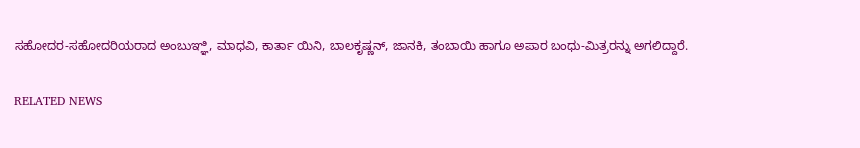ಸಹೋದರ-ಸಹೋದರಿಯರಾದ ಅಂಬುಞ್ಞಿ, ಮಾಧವಿ, ಕಾರ್ತಾ ಯಿನಿ, ಬಾಲಕೃಷ್ಣನ್, ಜಾನಕಿ, ತಂಬಾಯಿ ಹಾಗೂ ಅಪಾರ ಬಂಧು-ಮಿತ್ರರನ್ನು ಅಗಲಿದ್ದಾರೆ.

RELATED NEWS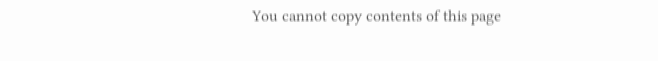You cannot copy contents of this page